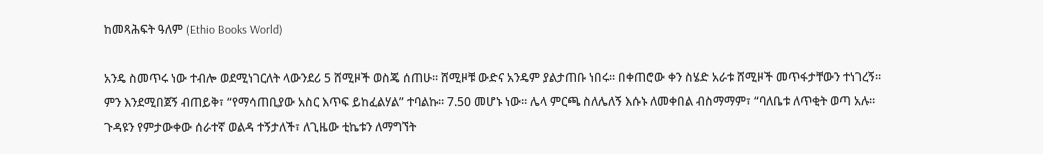ከመጻሕፍት ዓለም (Ethio Books World)

አንዴ ስመጥሩ ነው ተብሎ ወደሚነገርለት ላውንደሪ 5 ሸሚዞች ወስጄ ሰጠሁ። ሸሚዞቹ ውድና አንዴም ያልታጠቡ ነበሩ። በቀጠሮው ቀን ስሄድ አራቱ ሸሚዞች መጥፋታቸውን ተነገረኝ። ምን እንደሚበጀኝ ብጠይቅ፣ “የማሳጠቢያው አስር እጥፍ ይከፈልሃል” ተባልኩ። 7.50 መሆኑ ነው። ሌላ ምርጫ ስለሌለኝ እሱኑ ለመቀበል ብስማማም፣ “ባለቤቱ ለጥቂት ወጣ አሉ። ጉዳዩን የምታውቀው ሰራተኛ ወልዳ ተኝታለች፣ ለጊዜው ቲኬቱን ለማግኘት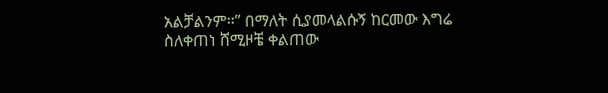አልቻልንም።” በማለት ሲያመላልሱኝ ከርመው እግሬ ስለቀጠነ ሸሚዞቼ ቀልጠው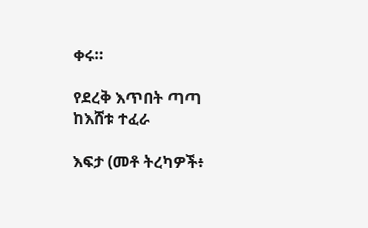ቀሩ።

የደረቅ እጥበት ጣጣ
ከእሸቱ ተፈራ

እፍታ (መቶ ትረካዎች፥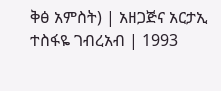ቅፅ አምስት) | አዘጋጅና አርታኢ ተስፋዬ ገብረአብ | 1993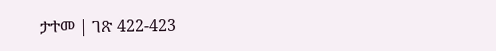ታተመ | ገጽ 422-423